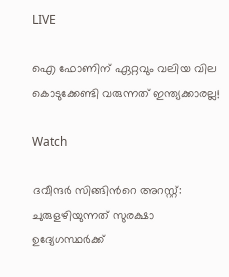LIVE

ഐ ഫോണിന് ഏറ്റവും വലിയ വില കൊടുക്കേണ്ടി വരുന്നത് ഇന്ത്യക്കാരല്ല!

Watch

ദവീന്ദർ സിങ്ങിന്‍റെ അറസ്റ്റ്: ചുരുളഴിയുന്നത് സുരക്ഷാ ഉദ്യേഗസ്ഥർക്ക്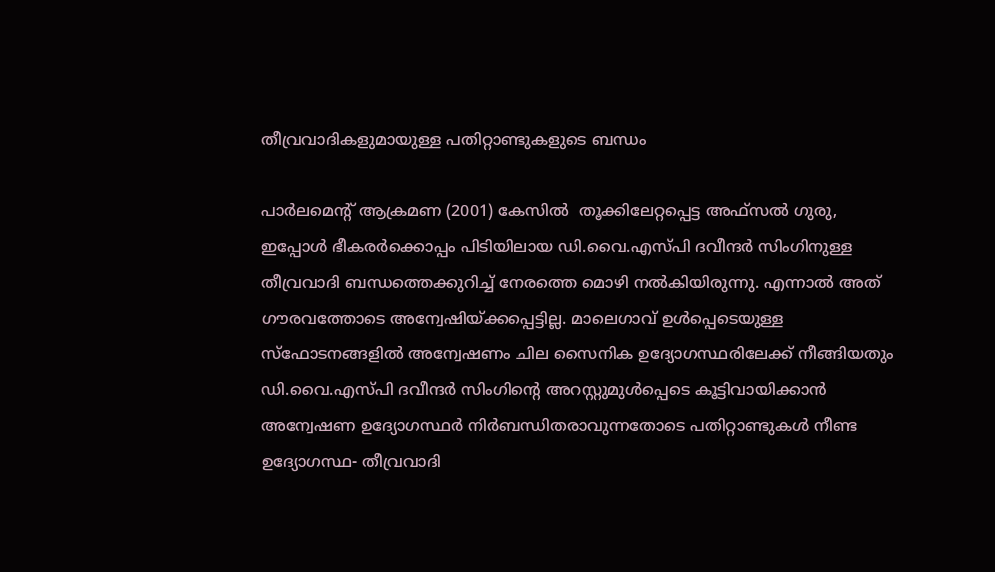തീവ്രവാദികളുമായുള്ള പതിറ്റാണ്ടുകളുടെ ബന്ധം

പാർലമെന്‍റ് ആക്രമണ (2001) കേസിൽ  തൂക്കിലേറ്റപ്പെട്ട അഫ്സൽ ഗുരു, ഇപ്പോൾ ഭീകരർക്കൊപ്പം പിടിയിലായ ഡി.വൈ.എസ്പി ദവീന്ദർ സിംഗിനുള്ള തീവ്രവാദി ബന്ധത്തെക്കുറിച്ച് നേരത്തെ മൊഴി നൽകിയിരുന്നു. എന്നാൽ അത് ഗൗരവത്തോടെ അന്വേഷിയ്ക്കപ്പെട്ടില്ല. മാലെഗാവ് ഉൾപ്പെടെയുള്ള സ്ഫോടനങ്ങളിൽ അന്വേഷണം ചില സൈനിക ഉദ്യോഗസ്ഥരിലേക്ക് നീങ്ങിയതും ഡി.വൈ.എസ്പി ദവീന്ദർ സിംഗിന്‍റെ അറസ്റ്റുമുൾപ്പെടെ കൂട്ടിവായിക്കാൻ അന്വേഷണ ഉദ്യോഗസ്ഥർ നിർബന്ധിതരാവുന്നതോടെ പതിറ്റാണ്ടുകൾ നീണ്ട ഉദ്യോഗസ്ഥ- തീവ്രവാദി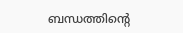ബന്ധത്തിന്‍റെ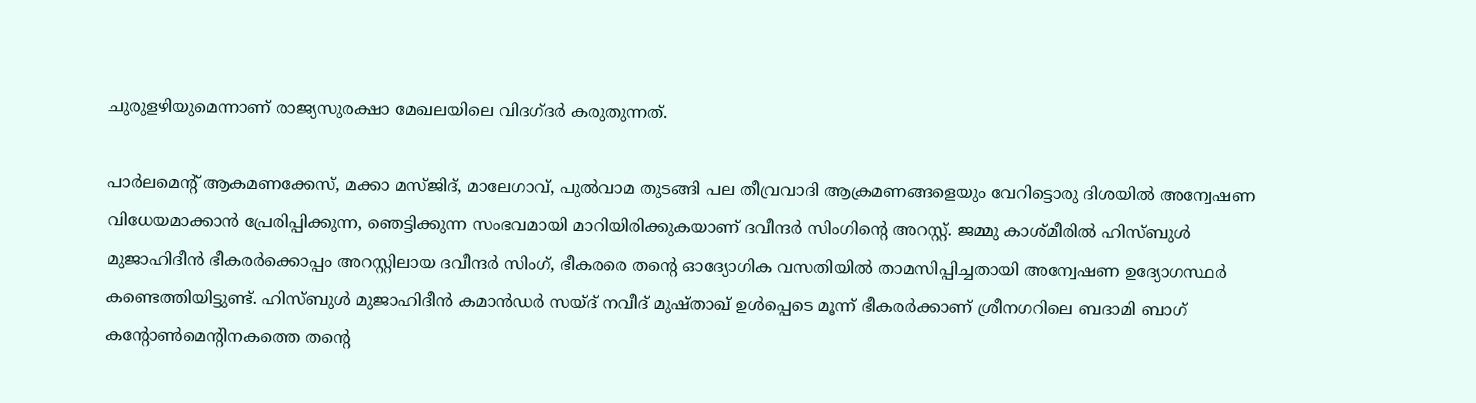ചുരുളഴിയുമെന്നാണ് രാജ്യസുരക്ഷാ മേഖലയിലെ വിദഗ്ദർ കരുതുന്നത്.

പാർലമെന്‍റ് ആകമണക്കേസ്, മക്കാ മസ്ജിദ്, മാലേഗാവ്, പുൽവാമ തുടങ്ങി പല തീവ്രവാദി ആക്രമണങ്ങളെയും വേറിട്ടൊരു ദിശയിൽ അന്വേഷണ വിധേയമാക്കാൻ പ്രേരിപ്പിക്കുന്ന, ഞെട്ടിക്കുന്ന സംഭവമായി മാറിയിരിക്കുകയാണ് ദവീന്ദർ സിംഗിന്‍റെ അറസ്റ്റ്. ജമ്മു കാശ്മീരിൽ ഹിസ്ബുൾ മുജാഹിദീൻ ഭീകരർക്കൊപ്പം അറസ്റ്റിലായ ദവീന്ദർ സിംഗ്, ഭീകരരെ തന്‍റെ ഓദ്യോഗിക വസതിയിൽ താമസിപ്പിച്ചതായി അന്വേഷണ ഉദ്യോഗസ്ഥർ കണ്ടെത്തിയിട്ടുണ്ട്. ഹിസ്ബുൾ മുജാഹിദീൻ കമാൻഡർ സയ്ദ് നവീദ് മുഷ്താഖ് ഉൾപ്പെടെ മൂന്ന് ഭീകരർക്കാണ് ശ്രീനഗറിലെ ബദാമി ബാഗ് കന്‍റോണ്‍മെന്‍റിനകത്തെ തന്‍റെ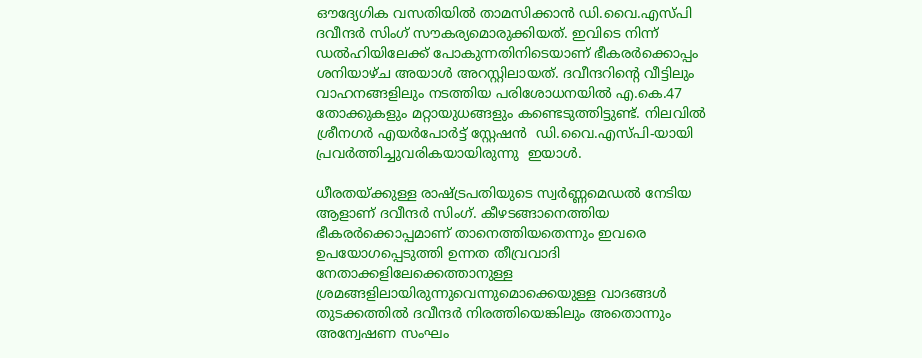ഔദ്യേഗിക വസതിയിൽ താമസിക്കാൻ ഡി.വൈ.എസ്പി ദവീന്ദർ സിംഗ് സൗകര്യമൊരുക്കിയത്. ഇവിടെ നിന്ന് ഡൽഹിയിലേക്ക് പോകുന്നതിനിടെയാണ് ഭീകരർക്കൊപ്പം ശനിയാഴ്ച അയാള്‍ അറസ്റ്റിലായത്. ദവീന്ദറിന്‍റെ വീട്ടിലും വാഹനങ്ങളിലും നടത്തിയ പരിശോധനയിൽ എ.കെ.47 തോക്കുകളും മറ്റായുധങ്ങളും കണ്ടെടുത്തിട്ടുണ്ട്. നിലവില്‍   ശ്രീനഗര്‍ എയർപോർട്ട് സ്റ്റേഷൻ  ഡി.വൈ.എസ്പി-യായി പ്രവർത്തിച്ചുവരികയായിരുന്നു  ഇയാള്‍.

ധീരതയ്ക്കുള്ള രാഷ്ട്രപതിയുടെ സ്വർണ്ണമെഡൽ നേടിയ ആളാണ് ദവീന്ദർ സിംഗ്. കീഴടങ്ങാനെത്തിയ ഭീകരർക്കൊപ്പമാണ് താനെത്തിയതെന്നും ഇവരെ ഉപയോഗപ്പെടുത്തി ഉന്നത തീവ്രവാദി നേതാക്കളിലേക്കെത്താനുള്ള ശ്രമങ്ങളിലായിരുന്നുവെന്നുമൊക്കെയുള്ള വാദങ്ങൾ തുടക്കത്തിൽ ദവീന്ദര്‍ നിരത്തിയെങ്കിലും അതൊന്നും അന്വേഷണ സംഘം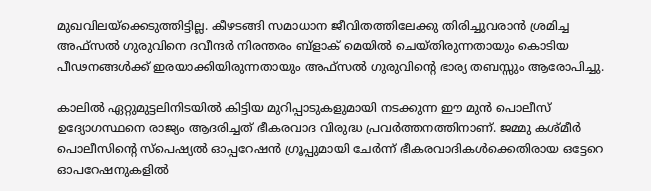മുഖവിലയ്ക്കെടുത്തിട്ടില്ല. കീഴടങ്ങി സമാധാന ജീവിതത്തിലേക്കു തിരിച്ചുവരാൻ ശ്രമിച്ച അഫ്സൽ ഗുരുവിനെ ദവീന്ദർ നിരന്തരം ബ്ളാക് മെയിൽ ചെയ്തിരുന്നതായും കൊടിയ പീഢനങ്ങൾക്ക് ഇരയാക്കിയിരുന്നതായും അഫ്സല്‍ ഗുരുവിന്‍റെ ഭാര്യ തബസ്സും ആരോപിച്ചു.

കാലിൽ ഏറ്റുമുട്ടലിനിടയിൽ കിട്ടിയ മുറിപ്പാടുകളുമായി നടക്കുന്ന ഈ മുൻ പൊലീസ് ഉദ്യോഗസ്ഥനെ രാജ്യം ആദരിച്ചത് ഭീകരവാദ വിരുദ്ധ പ്രവർത്തനത്തിനാണ്. ജമ്മു കശ്മീർ പൊലീസിന്‍റെ സ്‌പെഷ്യൽ ഓപ്പറേഷൻ ഗ്രൂപ്പുമായി ചേർന്ന് ഭീകരവാദികള്‍ക്കെതിരായ ഒട്ടേറെ ഓപറേഷനുകളില്‍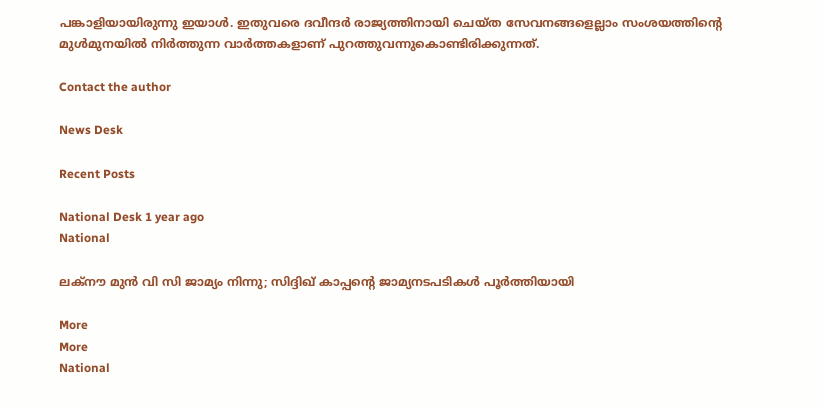പങ്കാളിയായിരുന്നു ഇയാള്‍. ഇതുവരെ ദവീന്ദർ രാജ്യത്തിനായി ചെയ്ത സേവനങ്ങളെല്ലാം സംശയത്തിന്‍റെ മുള്‍മുനയില്‍ നിര്‍ത്തുന്ന വാര്‍ത്തകളാണ് പുറത്തുവന്നുകൊണ്ടിരിക്കുന്നത്.

Contact the author

News Desk

Recent Posts

National Desk 1 year ago
National

ലക്‌നൗ മുന്‍ വി സി ജാമ്യം നിന്നു; സിദ്ദിഖ് കാപ്പന്റെ ജാമ്യനടപടികള്‍ പൂര്‍ത്തിയായി

More
More
National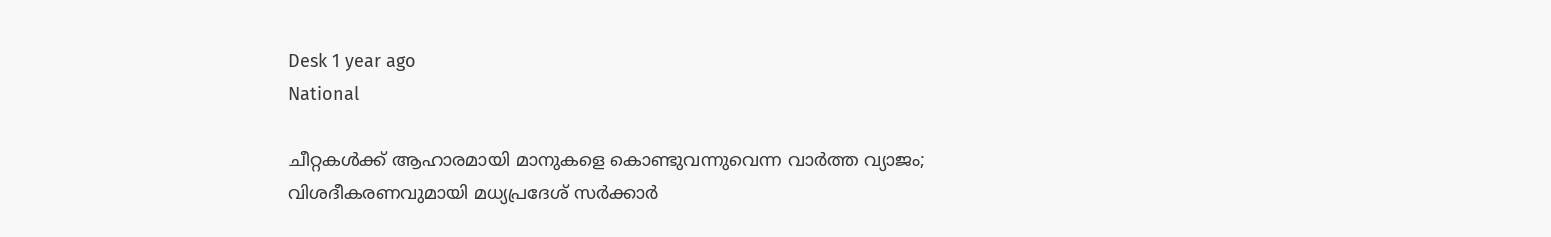Desk 1 year ago
National

ചീറ്റകള്‍ക്ക് ആഹാരമായി മാനുകളെ കൊണ്ടുവന്നുവെന്ന വാര്‍ത്ത വ്യാജം; വിശദീകരണവുമായി മധ്യപ്രദേശ് സര്‍ക്കാര്‍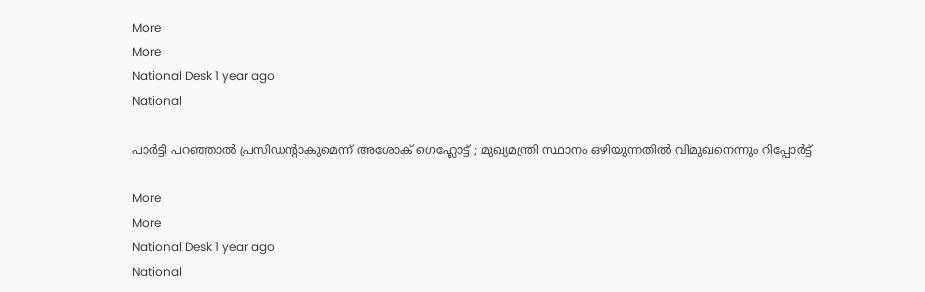More
More
National Desk 1 year ago
National

പാര്‍ട്ടി പറഞ്ഞാല്‍ പ്രസിഡന്റാകുമെന്ന് അശോക്‌ ഗെഹ്ലോട്ട് ; മുഖ്യമന്ത്രി സ്ഥാനം ഒഴിയുന്നതില്‍ വിമുഖനെന്നും റിപ്പോര്‍ട്ട്‌

More
More
National Desk 1 year ago
National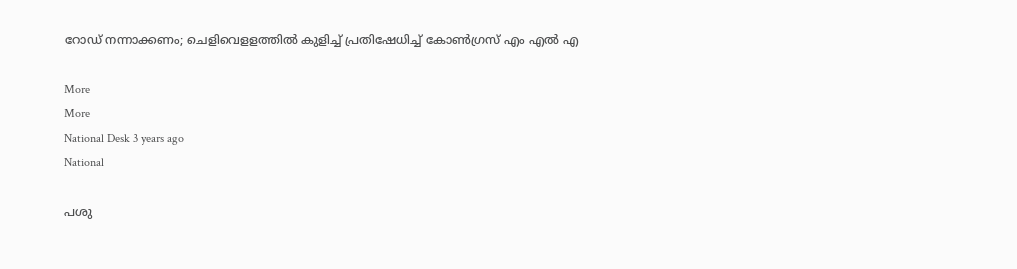റോഡ് നന്നാക്കണം; ചെളിവെളളത്തില്‍ കുളിച്ച് പ്രതിഷേധിച്ച് കോണ്‍ഗ്രസ് എം എല്‍ എ

More
More
National Desk 3 years ago
National

പശു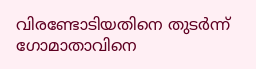വിരണ്ടോടിയതിനെ തുടര്‍ന്ന് ഗോമാതാവിനെ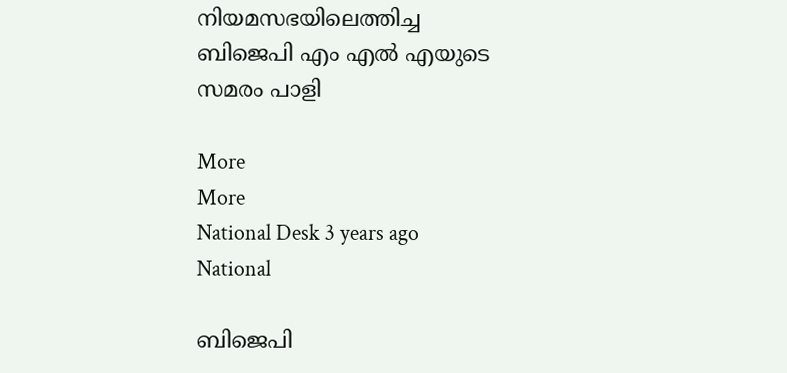നിയമസഭയിലെത്തിച്ച ബിജെപി എം എല്‍ എയുടെ സമരം പാളി

More
More
National Desk 3 years ago
National

ബിജെപി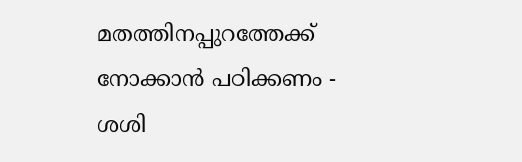മതത്തിനപ്പുറത്തേക്ക് നോക്കാന്‍ പഠിക്കണം - ശശി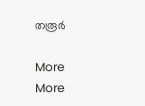തരൂര്‍

More
More